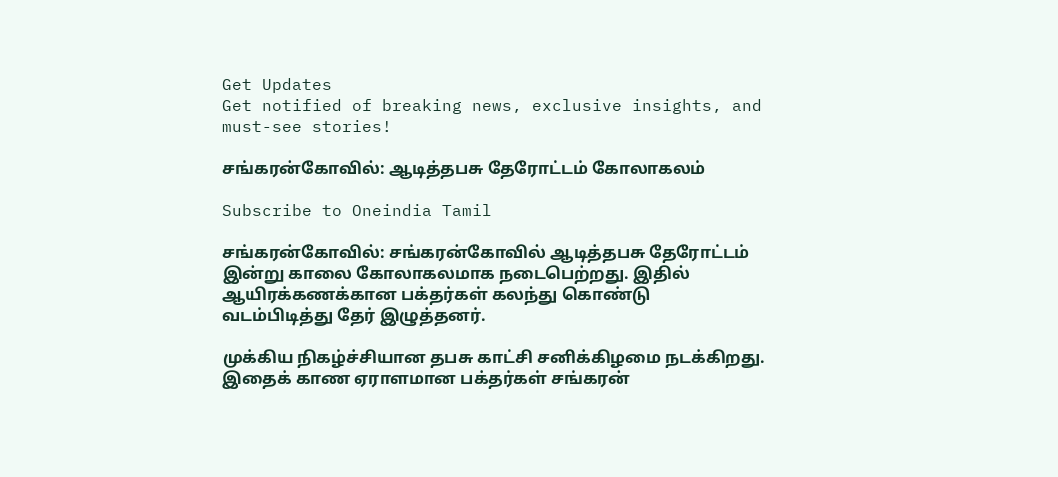Get Updates
Get notified of breaking news, exclusive insights, and must-see stories!

சங்கரன்கோவில்: ஆடித்தபசு தேரோட்டம் கோலாகலம்

Subscribe to Oneindia Tamil

சங்கரன்கோவில்: சங்கரன்கோவில் ஆடித்தபசு தேரோட்டம் இன்று காலை கோலாகலமாக நடைபெற்றது. இதில் ஆயிரக்கணக்கான பக்தர்கள் கலந்து கொண்டு வடம்பிடித்து தேர் இழுத்தனர்.

முக்கிய நிகழ்ச்சியான தபசு காட்சி சனிக்கிழமை நடக்கிறது. இதைக் காண ஏராளமான பக்தர்கள் சங்கரன்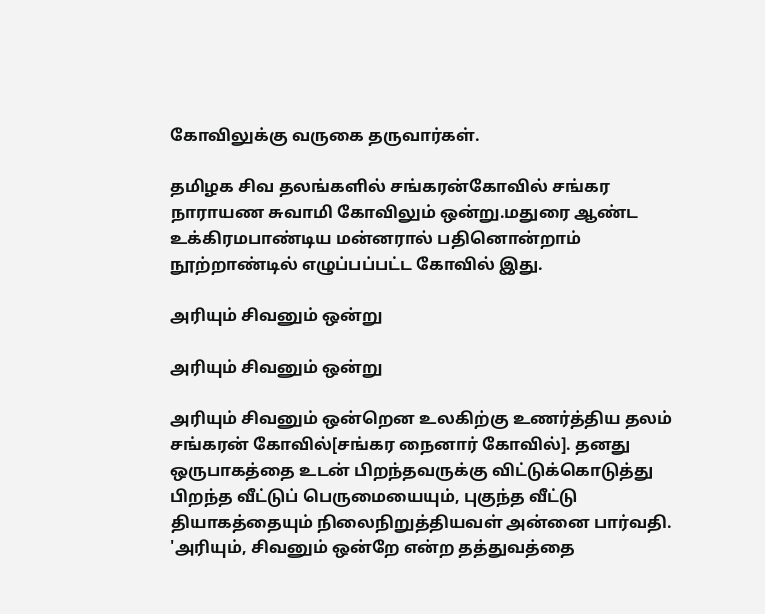கோவிலுக்கு வருகை தருவார்கள்.

தமிழக சிவ தலங்களில் சங்கரன்கோவில் சங்கர நாராயண சுவாமி கோவிலும் ஒன்று.மதுரை ஆண்ட உக்கிரமபாண்டிய மன்னரால் பதினொன்றாம் நூற்றாண்டில் எழுப்பப்பட்ட கோவில் இது.

அரியும் சிவனும் ஒன்று

அரியும் சிவனும் ஒன்று

அரியும் சிவனும் ஒன்றென உலகிற்கு உணர்த்திய தலம் சங்கரன் கோவில்[சங்கர நைனார் கோவில்]. தனது ஒருபாகத்தை உடன் பிறந்தவருக்கு விட்டுக்கொடுத்து பிறந்த வீட்டுப் பெருமையையும், புகுந்த வீட்டு தியாகத்தையும் நிலைநிறுத்தியவள் அன்னை பார்வதி. 'அரியும், சிவனும் ஒன்றே என்ற தத்துவத்தை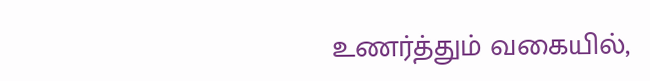உணர்த்தும் வகையில்,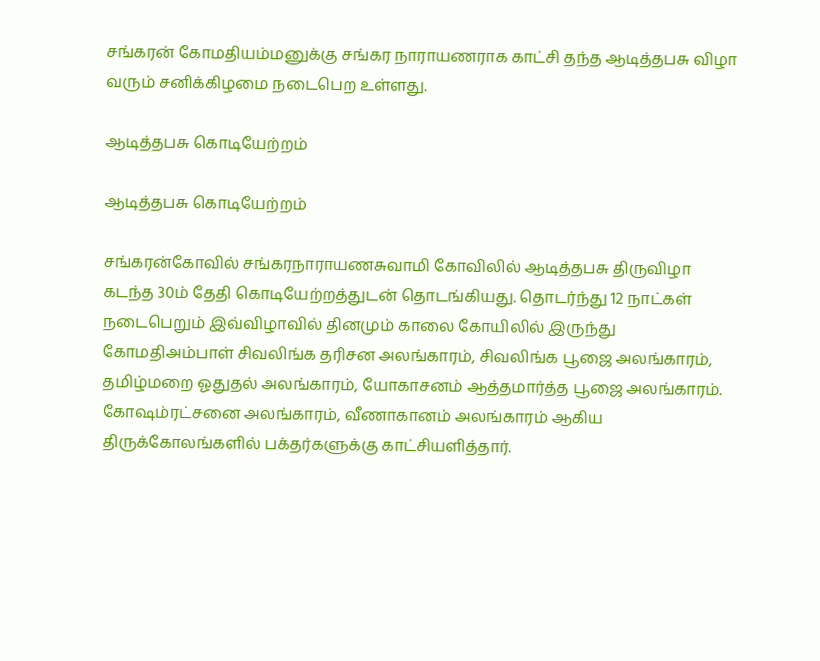சங்கரன் கோமதியம்மனுக்கு சங்கர நாராயணராக காட்சி தந்த ஆடித்தபசு விழா வரும் சனிக்கிழமை நடைபெற உள்ளது.

ஆடித்தபசு கொடியேற்றம்

ஆடித்தபசு கொடியேற்றம்

சங்கரன்கோவில் சங்கரநாராயணசுவாமி கோவிலில் ஆடித்தபசு திருவிழா கடந்த 30ம் தேதி கொடியேற்றத்துடன் தொடங்கியது. தொடர்ந்து 12 நாட்கள் நடைபெறும் இவ்விழாவில் தினமும் காலை கோயிலில் இருந்து கோமதிஅம்பாள் சிவலிங்க தரிசன அலங்காரம், சிவலிங்க பூஜை அலங்காரம், தமிழ்மறை ஓதுதல் அலங்காரம், யோகாசனம் ஆத்தமார்த்த பூஜை அலங்காரம். கோஷம்ரட்சனை அலங்காரம், வீணாகானம் அலங்காரம் ஆகிய திருக்கோலங்களில் பக்தர்களுக்கு காட்சியளித்தார்.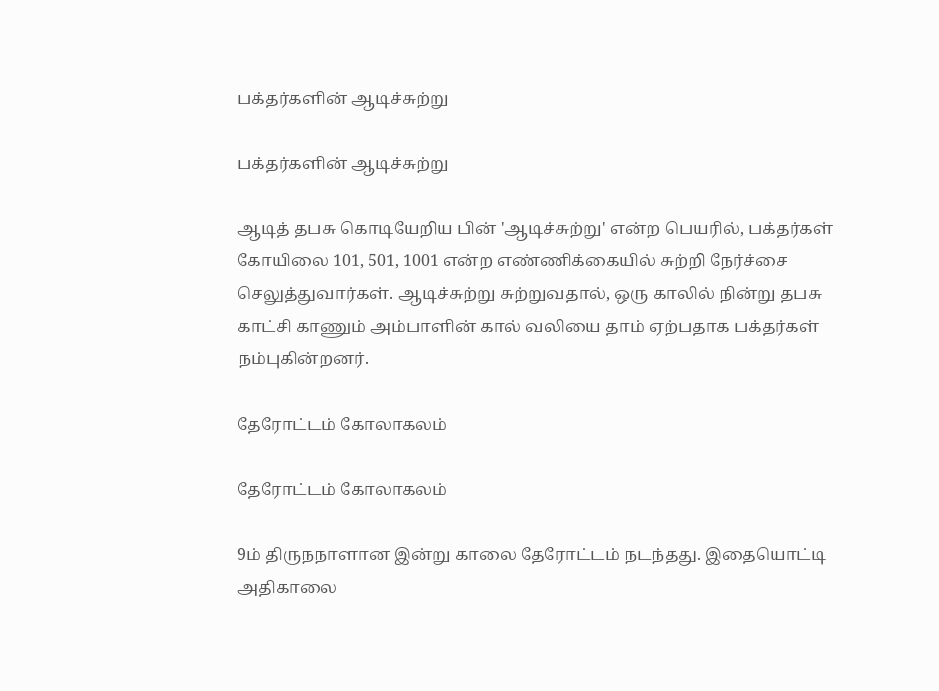பக்தர்களின் ஆடிச்சுற்று

பக்தர்களின் ஆடிச்சுற்று

ஆடித் தபசு கொடியேறிய பின் 'ஆடிச்சுற்று' என்ற பெயரில், பக்தர்கள் கோயிலை 101, 501, 1001 என்ற எண்ணிக்கையில் சுற்றி நேர்ச்சை செலுத்துவார்கள். ஆடிச்சுற்று சுற்றுவதால், ஒரு காலில் நின்று தபசு காட்சி காணும் அம்பாளின் கால் வலியை தாம் ஏற்பதாக பக்தர்கள் நம்புகின்றனர்.

தேரோட்டம் கோலாகலம்

தேரோட்டம் கோலாகலம்

9ம் திருநநாளான இன்று காலை தேரோட்டம் நடந்தது. இதையொட்டி அதிகாலை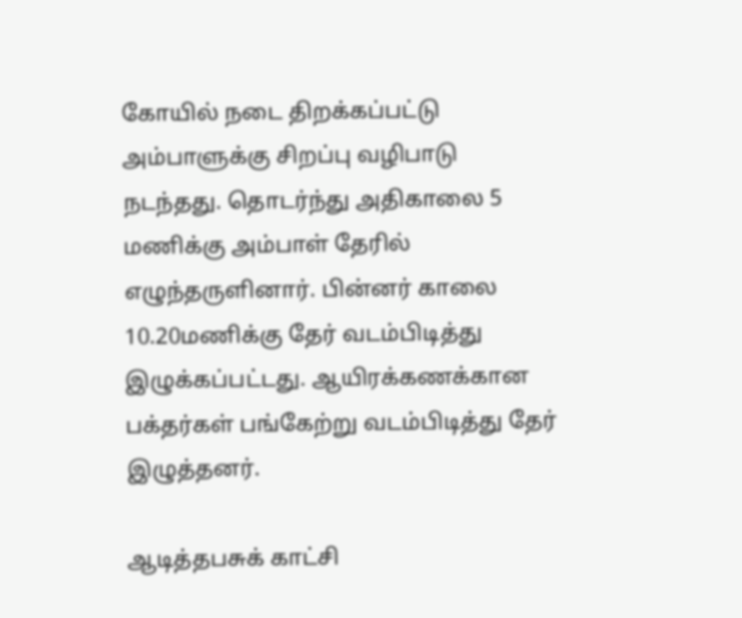கோயில் நடை திறக்கப்பட்டு அம்பாளுக்கு சிறப்பு வழிபாடு நடந்தது. தொடர்ந்து அதிகாலை 5 மணிக்கு அம்பாள் தேரில் எழுந்தருளினார். பின்னர் காலை 10.20மணிக்கு தேர் வடம்பிடித்து இழுக்கப்பட்டது. ஆயிரக்கணக்கான பக்தர்கள் பங்கேற்று வடம்பிடித்து தேர் இழுத்தனர்.

ஆடித்தபசுக் காட்சி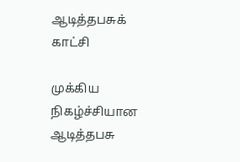ஆடித்தபசுக் காட்சி

முக்கிய நிகழ்ச்சியான ஆடித்தபசு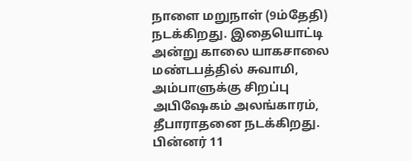நாளை மறுநாள் (9ம்தேதி) நடக்கிறது. இதையொட்டி அன்று காலை யாகசாலை மண்டபத்தில் சுவாமி, அம்பாளுக்கு சிறப்பு அபிஷேகம் அலங்காரம், தீபாராதனை நடக்கிறது. பின்னர் 11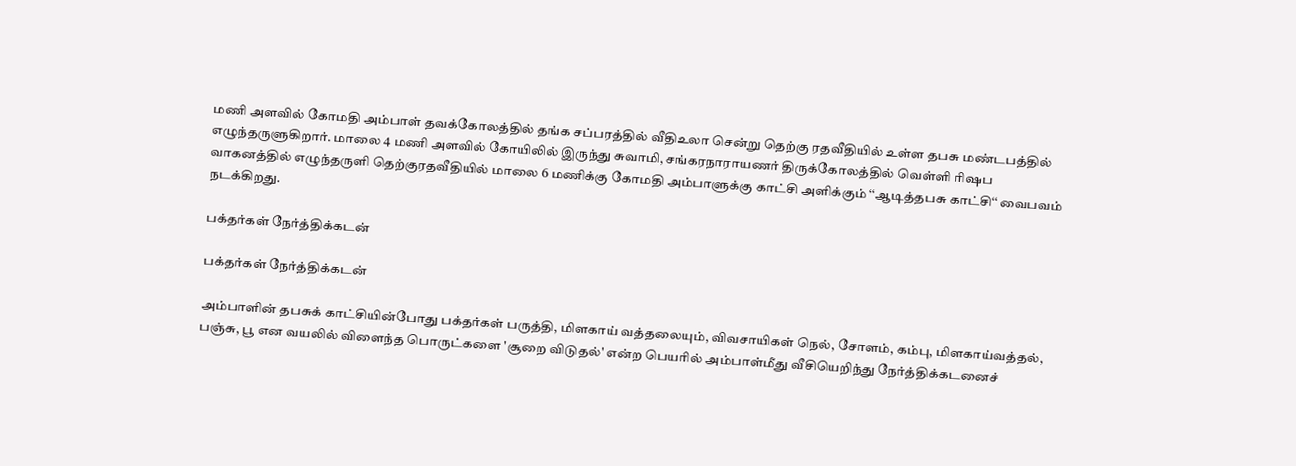மணி அளவில் கோமதி அம்பாள் தவக்கோலத்தில் தங்க சப்பரத்தில் வீதிஉலா சென்று தெற்கு ரதவீதியில் உள்ள தபசு மண்டபத்தில் எழுந்தருளுகிறார். மாலை 4 மணி அளவில் கோயிலில் இருந்து சுவாமி, சங்கரநாராயணர் திருக்கோலத்தில் வெள்ளி ரிஷப வாகனத்தில் எழுந்தருளி தெற்குரதவீதியில் மாலை 6 மணிக்கு கோமதி அம்பாளுக்கு காட்சி அளிக்கும் ‘‘ஆடித்தபசு காட்சி‘‘ வைபவம் நடக்கிறது.

பக்தர்கள் நேர்த்திக்கடன்

பக்தர்கள் நேர்த்திக்கடன்

அம்பாளின் தபசுக் காட்சியின்போது பக்தர்கள் பருத்தி, மிளகாய் வத்தலையும், விவசாயிகள் நெல், சோளம், கம்பு, மிளகாய்வத்தல், பஞ்சு, பூ என வயலில் விளைந்த பொருட்களை 'சூறை விடுதல்' என்ற பெயரில் அம்பாள்மீது வீசியெறிந்து நேர்த்திக்கடனைச்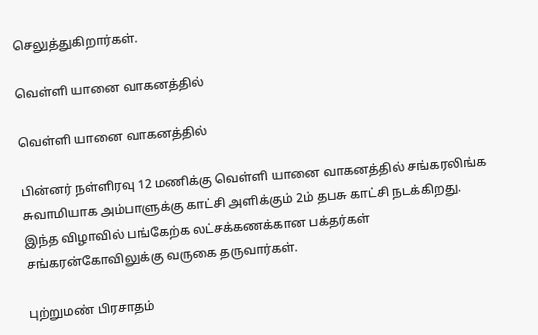செலுத்துகிறார்கள்.

வெள்ளி யானை வாகனத்தில்

வெள்ளி யானை வாகனத்தில்

பின்னர் நள்ளிரவு 12 மணிக்கு வெள்ளி யானை வாகனத்தில் சங்கரலிங்க சுவாமியாக அம்பாளுக்கு காட்சி அளிக்கும் 2ம் தபசு காட்சி நடக்கிறது. இந்த விழாவில் பங்கேற்க லட்சக்கணக்கான பக்தர்கள் சங்கரன்கோவிலுக்கு வருகை தருவார்கள்.

புற்றுமண் பிரசாதம்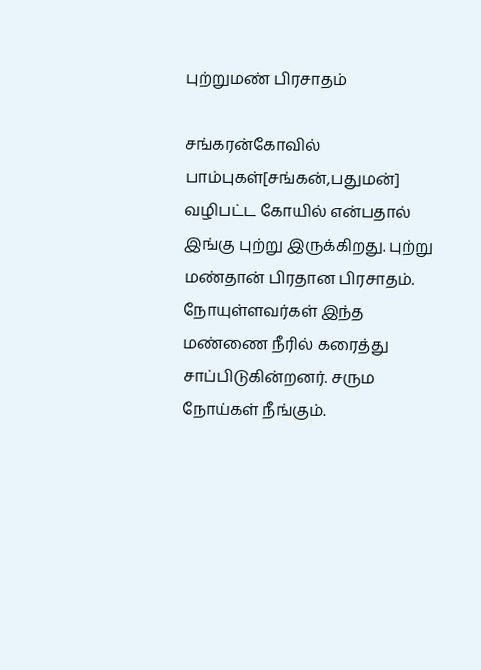புற்றுமண் பிரசாதம்

சங்கரன்கோவில் பாம்புகள்[சங்கன்,பதுமன்] வழிபட்ட கோயில் என்பதால் இங்கு புற்று இருக்கிறது. புற்று மண்தான் பிரதான பிரசாதம். நோயுள்ளவர்கள் இந்த மண்ணை நீரில் கரைத்து சாப்பிடுகின்றனர். சரும நோய்கள் நீங்கும்.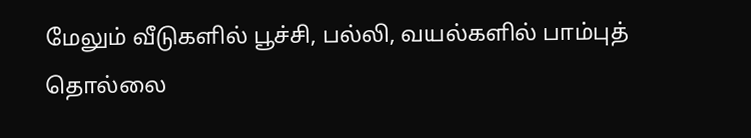மேலும் வீடுகளில் பூச்சி, பல்லி, வயல்களில் பாம்புத் தொல்லை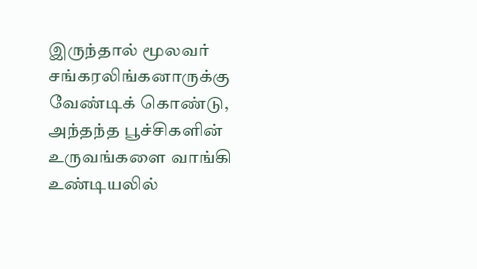இருந்தால் மூலவர் சங்கரலிங்கனாருக்கு வேண்டிக் கொண்டு, அந்தந்த பூச்சிகளின் உருவங்களை வாங்கி உண்டியலில்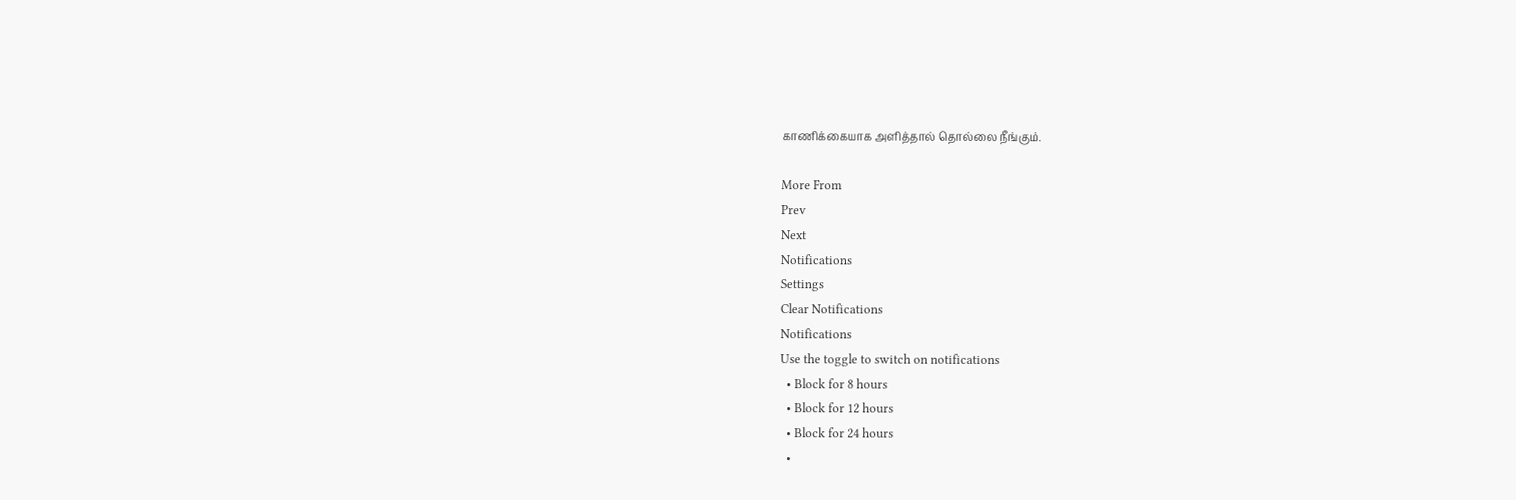காணிக்கையாக அளித்தால் தொல்லை நீங்கும்.

More From
Prev
Next
Notifications
Settings
Clear Notifications
Notifications
Use the toggle to switch on notifications
  • Block for 8 hours
  • Block for 12 hours
  • Block for 24 hours
  •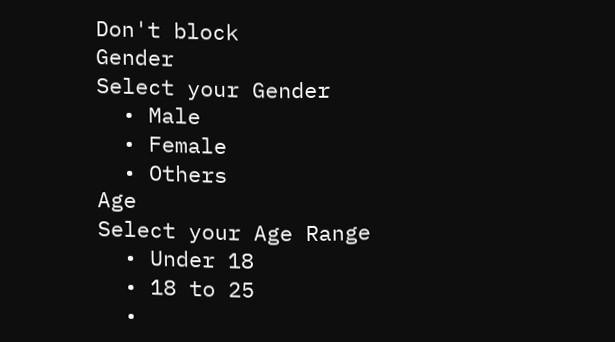Don't block
Gender
Select your Gender
  • Male
  • Female
  • Others
Age
Select your Age Range
  • Under 18
  • 18 to 25
  •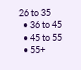26 to 35
  • 36 to 45
  • 45 to 55
  • 55+